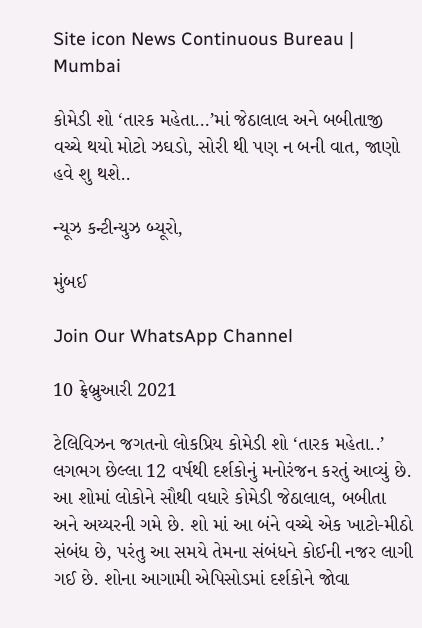Site icon News Continuous Bureau | Mumbai

કોમેડી શો ‘તારક મહેતા…’માં જેઠાલાલ અને બબીતાજી વચ્ચે થયો મોટો ઝઘડો, સોરી થી પણ ન બની વાત, જાણો હવે શુ થશે..

ન્યૂઝ કન્ટીન્યુઝ બ્યૂરો,

મુંબઈ

Join Our WhatsApp Channel

10 ફ્રેબ્રુઆરી 2021

ટેલિવિઝન જગતનો લોકપ્રિય કોમેડી શો ‘તારક મહેતા..’ લગભગ છેલ્લા 12 વર્ષથી દર્શકોનું મનોરંજન કરતું આવ્યું છે. આ શોમાં લોકોને સૌથી વધારે કોમેડી જેઠાલાલ, બબીતા અને અય્યરની ગમે છે. શો માં આ બંને વચ્ચે એક ખાટો-મીઠો સંબંધ છે, પરંતુ આ સમયે તેમના સંબંધને કોઈની નજર લાગી ગઈ છે. શોના આગામી એપિસોડમાં દર્શકોને જોવા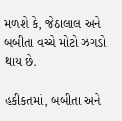મળશે કે, જેઠાલાલ અને બબીતા વચ્ચે મોટો ઝગડો થાય છે.

હકીકતમાં, બબીતા અને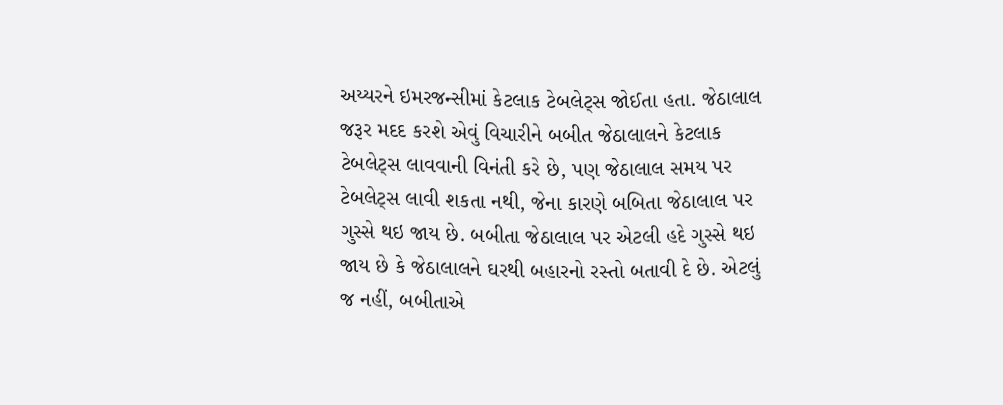અય્યરને ઇમરજન્સીમાં કેટલાક ટેબલેટ્સ જોઈતા હતા. જેઠાલાલ જરૂર મદદ કરશે એવું વિચારીને બબીત જેઠાલાલને કેટલાક ટેબલેટ્સ લાવવાની વિનંતી કરે છે, પણ જેઠાલાલ સમય પર ટેબલેટ્સ લાવી શકતા નથી, જેના કારણે બબિતા જેઠાલાલ પર ગુસ્સે થઇ જાય છે. બબીતા જેઠાલાલ પર એટલી હદે ગુસ્સે થઇ જાય છે કે જેઠાલાલને ઘરથી બહારનો રસ્તો બતાવી દે છે. એટલું જ નહીં, બબીતાએ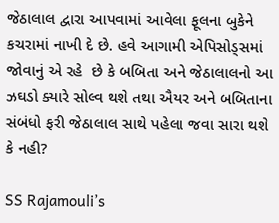જેઠાલાલ દ્વારા આપવામાં આવેલા ફૂલના બુકેને કચરામાં નાખી દે છે. હવે આગામી એપિસોડ્સમાં જોવાનું એ રહે  છે કે બબિતા અને જેઠાલાલનો આ ઝઘડો ક્યારે સોલ્વ થશે તથા ઐયર અને બબિતાના સંબંધો ફરી જેઠાલાલ સાથે પહેલા જવા સારા થશે કે નહી?

SS Rajamouli’s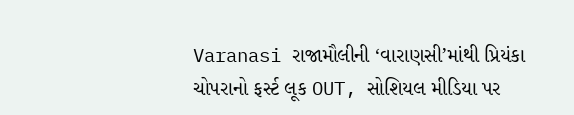Varanasi રાજામૌલીની ‘વારાણસી’માંથી પ્રિયંકા ચોપરાનો ફર્સ્ટ લૂક OUT, સોશિયલ મીડિયા પર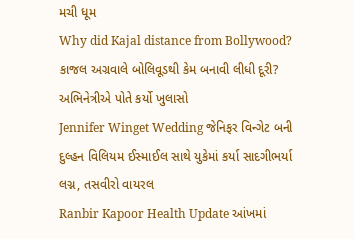મચી ધૂમ
Why did Kajal distance from Bollywood? કાજલ અગ્રવાલે બોલિવૂડથી કેમ બનાવી લીધી દૂરી? અભિનેત્રીએ પોતે કર્યો ખુલાસો
Jennifer Winget Wedding જેનિફર વિન્ગેટ બની દુલ્હન વિલિયમ ઈસ્માઈલ સાથે યુકેમાં કર્યા સાદગીભર્યા લગ્ન, તસવીરો વાયરલ
Ranbir Kapoor Health Update આંખમાં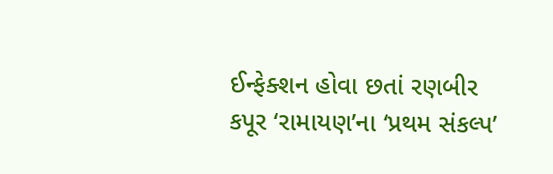ઈન્ફેક્શન હોવા છતાં રણબીર કપૂર ‘રામાયણ’ના ‘પ્રથમ સંકલ્પ’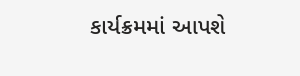કાર્યક્રમમાં આપશે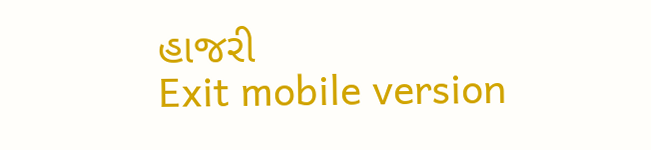હાજરી
Exit mobile version